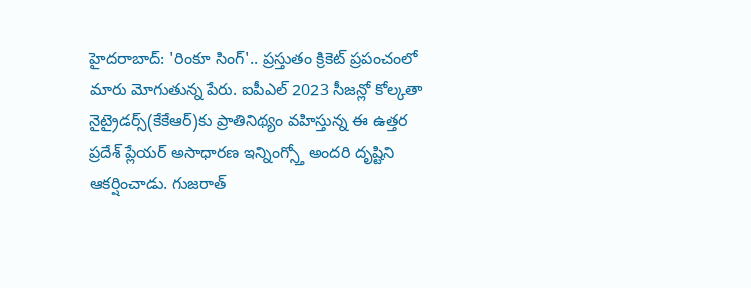హైదరాబాద్: 'రింకూ సింగ్'.. ప్రస్తుతం క్రికెట్ ప్రపంచంలో మారు మోగుతున్న పేరు. ఐపీఎల్ 2023 సీజన్లో కోల్కతా నైట్రైడర్స్(కేకేఆర్)కు ప్రాతినిథ్యం వహిస్తున్న ఈ ఉత్తర ప్రదేశ్ ప్లేయర్ అసాధారణ ఇన్నింగ్స్తో అందరి దృష్టిని ఆకర్షించాడు. గుజరాత్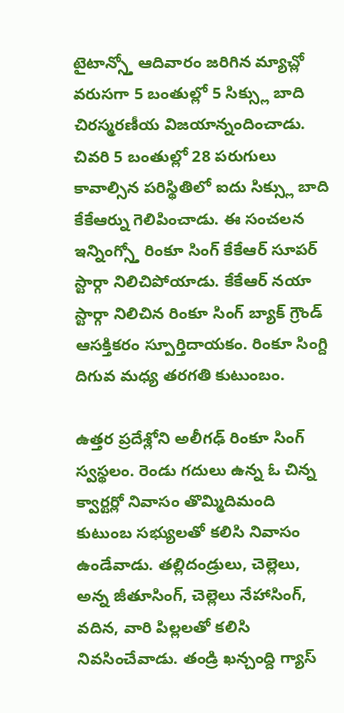టైటాన్స్తో ఆదివారం జరిగిన మ్యాచ్లో వరుసగా 5 బంతుల్లో 5 సిక్స్లు బాది చిరస్మరణీయ విజయాన్నందించాడు.
చివరి 5 బంతుల్లో 28 పరుగులు కావాల్సిన పరిస్థితిలో ఐదు సిక్స్లు బాది కేకేఆర్ను గెలిపించాడు. ఈ సంచలన ఇన్నింగ్స్తో రింకూ సింగ్ కేకేఆర్ సూపర్ స్టార్గా నిలిచిపోయాడు. కేకేఆర్ నయా స్టార్గా నిలిచిన రింకూ సింగ్ బ్యాక్ గ్రౌండ్ ఆసక్తికరం స్పూర్తిదాయకం. రింకూ సింగ్ది దిగువ మధ్య తరగతి కుటుంబం.

ఉత్తర ప్రదేశ్లోని అలీగఢ్ రింకూ సింగ్ స్వస్థలం. రెండు గదులు ఉన్న ఓ చిన్న క్వార్టర్లో నివాసం తొమ్మిదిమంది కుటుంబ సభ్యులతో కలిసి నివాసం ఉండేవాడు. తల్లిదండ్రులు, చెల్లెలు, అన్న జీతూసింగ్, చెల్లెలు నేహాసింగ్, వదిన, వారి పిల్లలతో కలిసి నివసించేవాడు. తండ్రి ఖన్చంద్ది గ్యాస్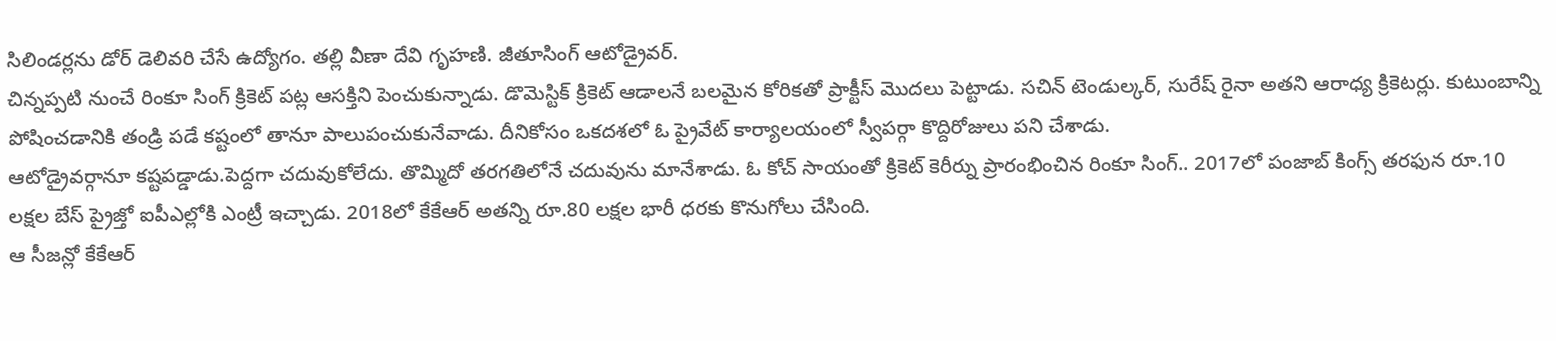సిలిండర్లను డోర్ డెలివరి చేసే ఉద్యోగం. తల్లి వీణా దేవి గృహణి. జీతూసింగ్ ఆటోడ్రైవర్.
చిన్నప్పటి నుంచే రింకూ సింగ్ క్రికెట్ పట్ల ఆసక్తిని పెంచుకున్నాడు. డొమెస్టిక్ క్రికెట్ ఆడాలనే బలమైన కోరికతో ప్రాక్టీస్ మొదలు పెట్టాడు. సచిన్ టెండుల్కర్, సురేష్ రైనా అతని ఆరాధ్య క్రికెటర్లు. కుటుంబాన్ని పోషించడానికి తండ్రి పడే కష్టంలో తానూ పాలుపంచుకునేవాడు. దీనికోసం ఒకదశలో ఓ ప్రైవేట్ కార్యాలయంలో స్వీపర్గా కొద్దిరోజులు పని చేశాడు.
ఆటోడ్రైవర్గానూ కష్టపడ్డాడు.పెద్దగా చదువుకోలేదు. తొమ్మిదో తరగతిలోనే చదువును మానేశాడు. ఓ కోచ్ సాయంతో క్రికెట్ కెరీర్ను ప్రారంభించిన రింకూ సింగ్.. 2017లో పంజాబ్ కింగ్స్ తరఫున రూ.10 లక్షల బేస్ ప్రైజ్తో ఐపీఎల్లోకి ఎంట్రీ ఇచ్చాడు. 2018లో కేకేఆర్ అతన్ని రూ.80 లక్షల భారీ ధరకు కొనుగోలు చేసింది.
ఆ సీజన్లో కేకేఆర్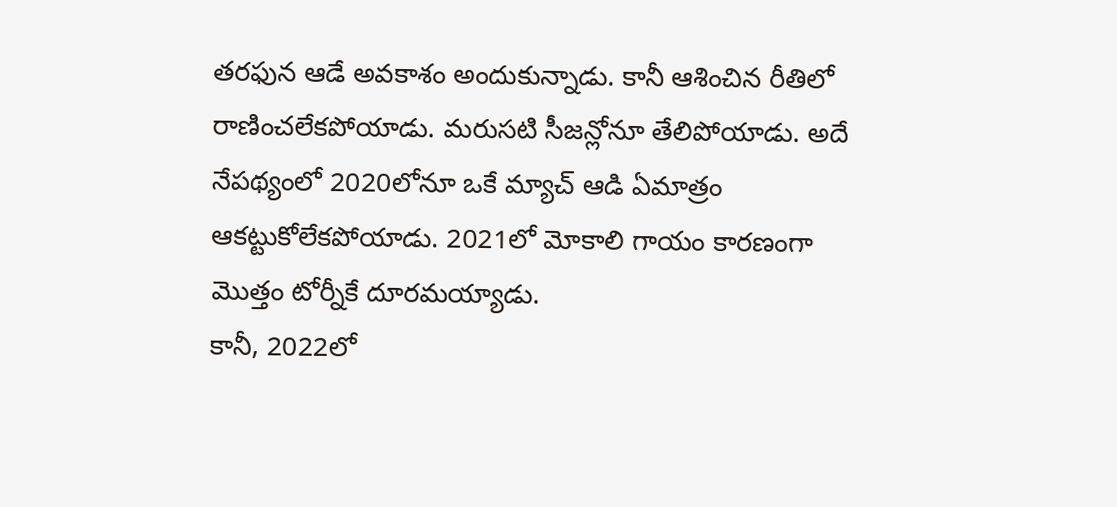తరఫున ఆడే అవకాశం అందుకున్నాడు. కానీ ఆశించిన రీతిలో రాణించలేకపోయాడు. మరుసటి సీజన్లోనూ తేలిపోయాడు. అదే నేపథ్యంలో 2020లోనూ ఒకే మ్యాచ్ ఆడి ఏమాత్రం ఆకట్టుకోలేకపోయాడు. 2021లో మోకాలి గాయం కారణంగా మొత్తం టోర్నీకే దూరమయ్యాడు.
కానీ, 2022లో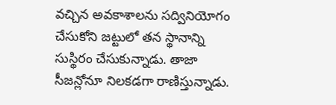వచ్చిన అవకాశాలను సద్వినియోగం చేసుకోని జట్టులో తన స్థానాన్ని సుస్థిరం చేసుకున్నాడు. తాజా సీజన్లోనూ నిలకడగా రాణిస్తున్నాడు.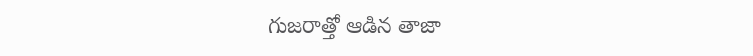గుజరాత్తో ఆడిన తాజా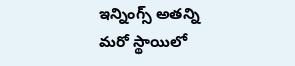ఇన్నింగ్స్ అతన్ని మరో స్థాయిలో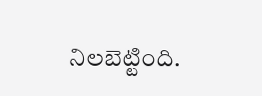నిలబెట్టింది.